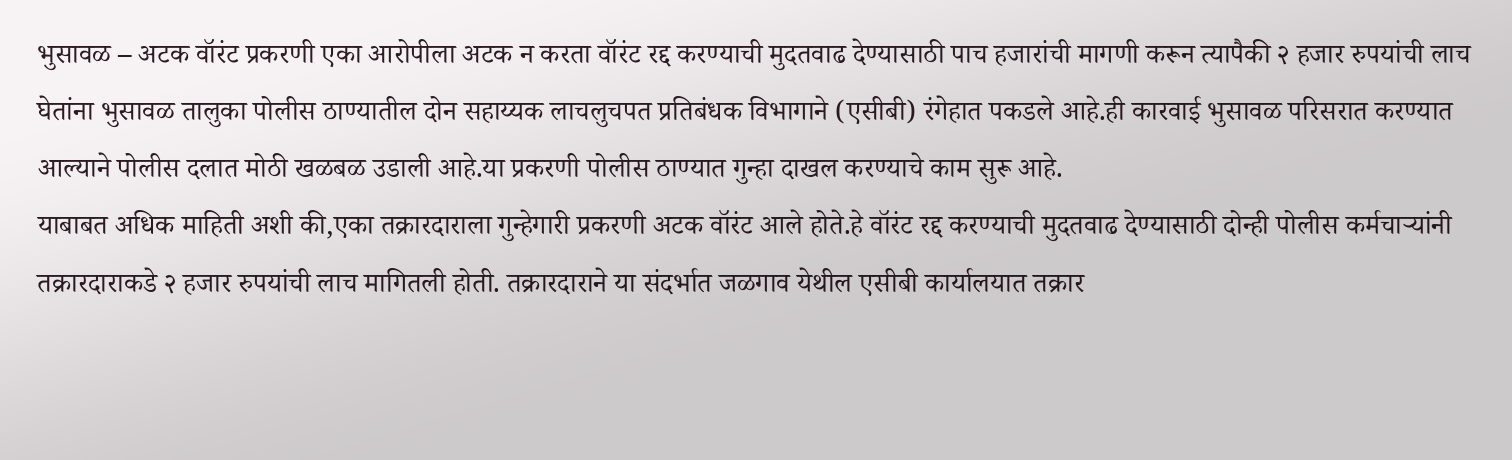भुसावळ – अटक वॉरंट प्रकरणी एका आरोपीला अटक न करता वॉरंट रद्द करण्याची मुदतवाढ देण्यासाठी पाच हजारांची मागणी करून त्यापैकी २ हजार रुपयांची लाच घेतांना भुसावळ तालुका पोलीस ठाण्यातील दोन सहाय्यक लाचलुचपत प्रतिबंधक विभागाने (एसीबी) रंगेहात पकडले आहे.ही कारवाई भुसावळ परिसरात करण्यात आल्याने पोलीस दलात मोठी खळबळ उडाली आहे.या प्रकरणी पोलीस ठाण्यात गुन्हा दाखल करण्याचे काम सुरू आहे.
याबाबत अधिक माहिती अशी की,एका तक्रारदाराला गुन्हेगारी प्रकरणी अटक वॉरंट आले होते.हे वॉरंट रद्द करण्याची मुदतवाढ देण्यासाठी दोन्ही पोलीस कर्मचाऱ्यांनी तक्रारदाराकडे २ हजार रुपयांची लाच मागितली होती. तक्रारदाराने या संदर्भात जळगाव येथील एसीबी कार्यालयात तक्रार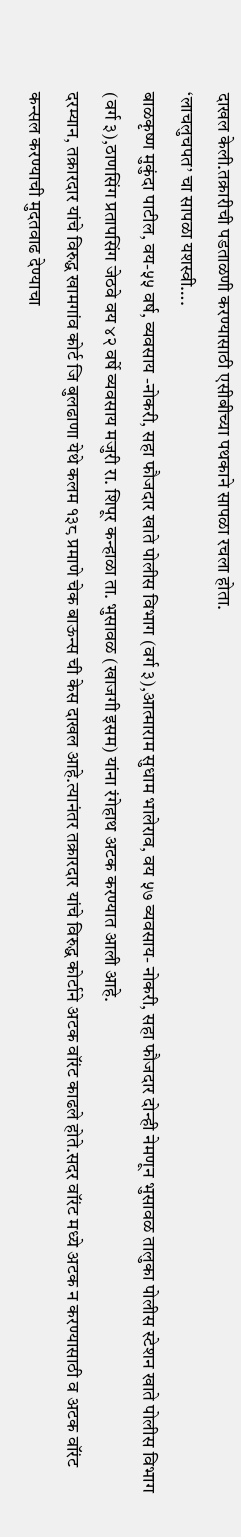दाखल केली.तक्रारीची पडताळणी करण्यासाठी एसीबीच्या पथकाने सापळा रचला होता.
‘लाचलुचपत’ चा सापळा यशस्वी….
बाळकृष्ण मुकुंदा पाटील, वय-५५ वर्ष, व्यवसाय -नोकरी, सहा फौजदार खाते पोलीस विभाग (वर्ग ३),आत्माराम सुधाम भालेराव, वय ५७ व्यवसाय- नोकरी, सहा फौजदार दोन्ही नेमणून भुसावळ तालुका पोलीस स्टेशन खाते पोलीस विभाग (वर्ग ३),ठाणसिंग प्रतापसिंग जेठवे वय ४२ वर्षे व्यवसाय मजुरी रा. शिपूर कन्हाळा ता. भुसावळ (खाजगी इसम) यांना रंगेहाथ अटक करण्यात आली आहे.
दरम्यान, तक्रारदार यांचे विरुद्ध खामगांव कोर्ट जि बुलढाणा येथे कलम १३८ प्रमाणे चेक बाऊन्स ची केस दाखल आहे.त्यानंतर तक्रारदार यांचे विरुद्ध कोर्टाने अटक वॉरंट काढले होते.सदर वॉरंट मध्ये अटक न करण्यासाठी व अटक वॉरंट कन्सल करण्याची मुदतवाढ देण्याचा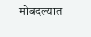मोबदल्यात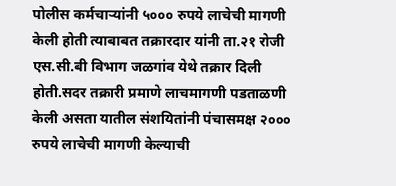पोलीस कर्मचाऱ्यांनी ५००० रुपये लाचेची मागणी केली होती त्याबाबत तक्रारदार यांनी ता.२१ रोजी एस.सी.बी विभाग जळगांव येथे तक्रार दिली होती.सदर तक्रारी प्रमाणे लाचमागणी पडताळणी केली असता यातील संशयितांनी पंचासमक्ष २००० रुपये लाचेची मागणी केल्याची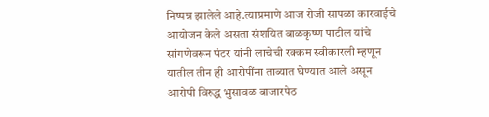निष्पन्न झालेले आहे.त्याप्रमाणे आज रोजी सापळा कारवाईचे आयोजन केले असता संशयित बाळकृष्ण पाटील यांचे सांगणेवरून पंटर यांनी लाचेची रक्कम स्वीकारली म्हणून यातील तीन ही आरोपींना ताब्यात घेण्यात आले असून आरोपी विरुद्ध भुसावळ बाजारपेठ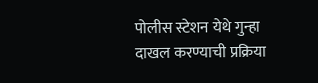पोलीस स्टेशन येथे गुन्हा दाखल करण्याची प्रक्रिया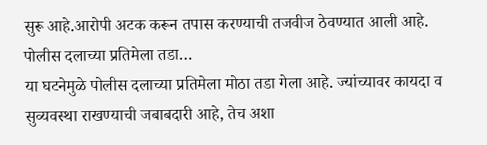सुरू आहे.आरोपी अटक करून तपास करण्याची तजवीज ठेवण्यात आली आहे.
पोलीस दलाच्या प्रतिमेला तडा…
या घटनेमुळे पोलीस दलाच्या प्रतिमेला मोठा तडा गेला आहे. ज्यांच्यावर कायदा व सुव्यवस्था राखण्याची जबाबदारी आहे, तेच अशा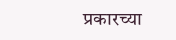प्रकारच्या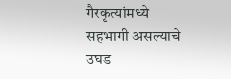गैरकृत्यांमध्ये सहभागी असल्याचे उघड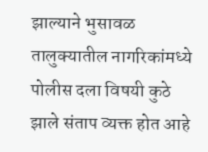झाल्याने भुसावळ तालुक्यातील नागरिकांमध्ये पोलीस दला विषयी कुठे झाले संताप व्यक्त होत आहे